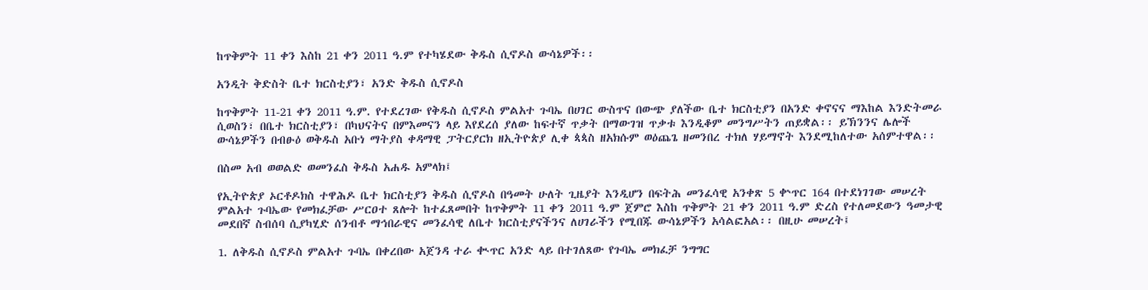ከጥቅምት 11 ቀን እስከ 21 ቀን 2011 ዓ.ም የተካሄደው ቅዱስ ሲኖዶስ ውሳኔዎች፡፡

አንዲት ቅድስት ቤተ ክርስቲያን፣ አንድ ቅዱስ ሲኖዶስ

ከጥቅምት 11-21 ቀን 2011 ዓ.ም. የተደረገው የቅዱስ ሲኖዶስ ምልአተ ጉባኤ በሀገር ውስጥና በውጭ ያለችው ቤተ ክርስቲያን በአንድ ቀኖናና ማእከል እንድትመራ ሲወስን፣ በቤተ ክርስቲያን፣ በካህናትና በምእመናን ላይ እየደረሰ ያለው ከፍተኛ ጥቃት በማውገዝ ጥቃቱ እንዲቆም መንግሥትን ጠይቋል፡፡ ይኽንንና ሌሎች ውሳኔዎችን በብፁዕ ወቅዱስ አቡነ ማትያስ ቀዳማዊ ፓትርያርክ ዘኢትዮጵያ ሊቀ ጳጳስ ዘአክሱም ወዕጨጌ ዘመንበረ ተክለ ሃይማኖት እንደሚከለተው አሰምተዋል፡፡

በስመ አብ ወወልድ ወመንፈስ ቅዱስ አሐዱ አምላክ፤

የኢትዮጵያ ኦርቶዶክስ ተዋሕዶ ቤተ ክርስቲያን ቅዱስ ሲኖዶስ በዓመት ሁለት ጊዜያት እንዲሆን በፍትሕ መንፈሳዊ አንቀጽ 5 ቍጥር 164 በተደነገገው መሠረት ምልአተ ጉባኤው የመክፈቻው ሥርዐተ ጸሎት ከተፈጸመበት ከጥቅምት 11 ቀን 2011 ዓ.ም ጀምሮ እስከ ጥቅምት 21 ቀን 2011 ዓ.ም ድረስ የተለመደውን ዓመታዊ መደበኛ ስብሰባ ሲያካሂድ ሰንብቶ ማኅበራዊና መንፈሳዊ ለቤተ ክርስቲያናችንና ለሀገራችን የሚበጁ ውሳኔዎችን አሳልፎአል፡፡ በዚሁ መሠረት፤

1. ለቅዱስ ሲኖዶስ ምልአተ ጉባኤ በቀረበው አጀንዳ ተራ ቊጥር አንድ ላይ በተገለጸው የጉባኤ መክፈቻ ንግግር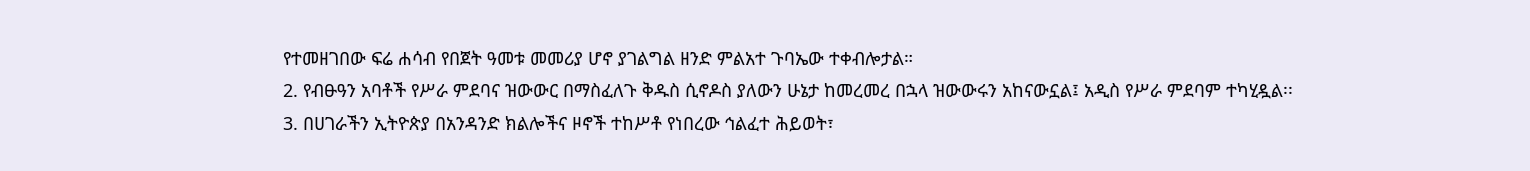የተመዘገበው ፍሬ ሐሳብ የበጀት ዓመቱ መመሪያ ሆኖ ያገልግል ዘንድ ምልአተ ጉባኤው ተቀብሎታል።
2. የብፁዓን አባቶች የሥራ ምደባና ዝውውር በማስፈለጉ ቅዱስ ሲኖዶስ ያለውን ሁኔታ ከመረመረ በኋላ ዝውውሩን አከናውኗል፤ አዲስ የሥራ ምደባም ተካሂዷል፡፡
3. በሀገራችን ኢትዮጵያ በአንዳንድ ክልሎችና ዞኖች ተከሥቶ የነበረው ኅልፈተ ሕይወት፣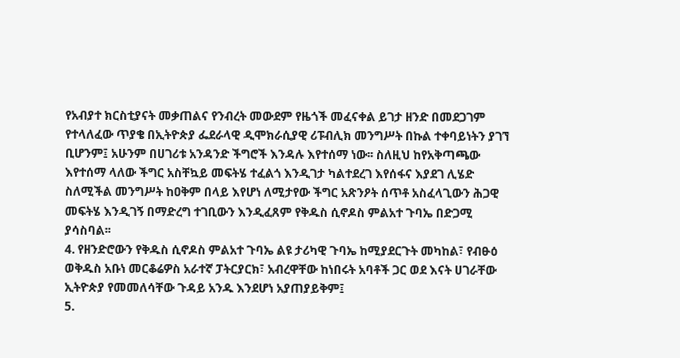የአብያተ ክርስቲያናት መቃጠልና የንብረት መውደም የዜጎች መፈናቀል ይገታ ዘንድ በመደጋገም የተላለፈው ጥያቄ በኢትዮጵያ ፌደራላዊ ዲሞክራሲያዊ ሪፑብሊክ መንግሥት በኩል ተቀባይነትን ያገኘ ቢሆንም፤ አሁንም በሀገሪቱ አንዳንድ ችግሮች እንዳሉ እየተሰማ ነው፡፡ ስለዚህ ከየአቅጣጫው እየተሰማ ላለው ችግር አስቸኳይ መፍትሄ ተፈልጎ እንዲገታ ካልተደረገ እየሰፋና እያደገ ሊሄድ ስለሚችል መንግሥት ከዐቅም በላይ እየሆነ ለሚታየው ችግር አጽንዖት ሰጥቶ አስፈላጊውን ሕጋዊ መፍትሄ እንዲገኝ በማድረግ ተገቢውን እንዲፈጸም የቅዱስ ሲኖዶስ ምልአተ ጉባኤ በድጋሚ ያሳስባል፡፡
4. የዘንድሮውን የቅዱስ ሲኖዶስ ምልአተ ጉባኤ ልዩ ታሪካዊ ጉባኤ ከሚያደርጉት መካከል፣ የብፁዕ ወቅዱስ አቡነ መርቆሬዎስ አራተኛ ፓትርያርክ፣ አብረዋቸው ከነበሩት አባቶች ጋር ወደ እናት ሀገራቸው ኢትዮጵያ የመመለሳቸው ጉዳይ አንዱ እንደሆነ አያጠያይቅም፤
5.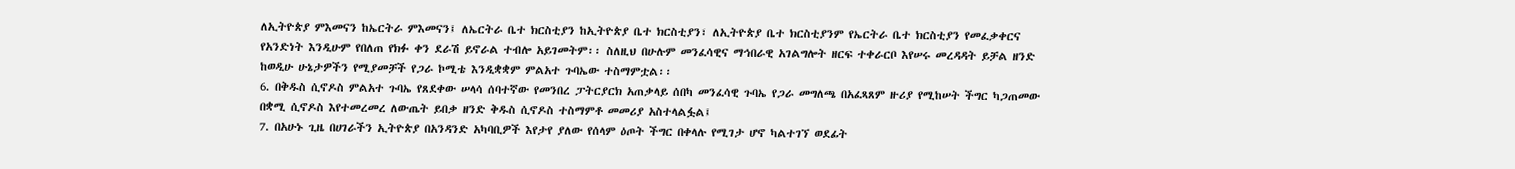ለኢትዮጵያ ምእመናን ከኤርትራ ምእመናን፤ ለኤርትራ ቤተ ክርስቲያን ከኢትዮጵያ ቤተ ክርስቲያን፣ ለኢትዮጵያ ቤተ ክርስቲያንም የኤርትራ ቤተ ክርስቲያን የመፈቃቀርና የአንድነት እንዲሁም የበለጠ የክፉ ቀን ደራሽ ይኖራል ተብሎ አይገመትም፡፡ ስለዚህ በሁሉም መንፈሳዊና ማኅበራዊ አገልግሎት ዘርፍ ተቀራርቦ እየሠሩ መረዳዳት ይቻል ዘንድ ከወዲሁ ሁኔታዎችን የሚያመቻች የጋራ ኮሚቴ እንዲቋቋም ምልአተ ጉባኤው ተስማምቷል፡፡
6. በቅዱስ ሲኖዶስ ምልአተ ጉባኤ የጸደቀው ሠላሳ ሰባተኛው የመንበረ ፓትርያርክ አጠቃላይ ሰበካ መንፈሳዊ ጉባኤ የጋራ መግለጫ በአፈጻጸም ዙሪያ የሚከሠት ችግር ካጋጠመው በቋሚ ሲኖዶስ እየተመረመረ ለውጤት ይበቃ ዘንድ ቅዱስ ሲኖዶስ ተስማምቶ መመሪያ አስተላልፏል፤
7. በአሁኑ ጊዜ በሀገራችን ኢትዮጵያ በአንዳንድ አካባቢዎች እየታየ ያለው የሰላም ዕጦት ችግር በቀላሉ የሚገታ ሆኖ ካልተገኘ ወደፊት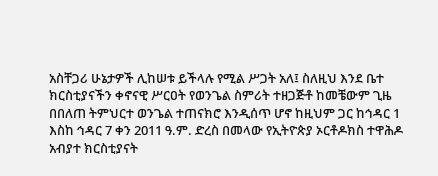አስቸጋሪ ሁኔታዎች ሊከሠቱ ይችላሉ የሚል ሥጋት አለ፤ ስለዚህ እንደ ቤተ ክርስቲያናችን ቀኖናዊ ሥርዐት የወንጌል ስምሪት ተዘጋጅቶ ከመቼውም ጊዜ በበለጠ ትምህርተ ወንጌል ተጠናክሮ እንዲሰጥ ሆኖ ከዚህም ጋር ከኅዳር 1 እስከ ኅዳር 7 ቀን 2011 ዓ.ም. ድረስ በመላው የኢትዮጵያ ኦርቶዶክስ ተዋሕዶ አብያተ ክርስቲያናት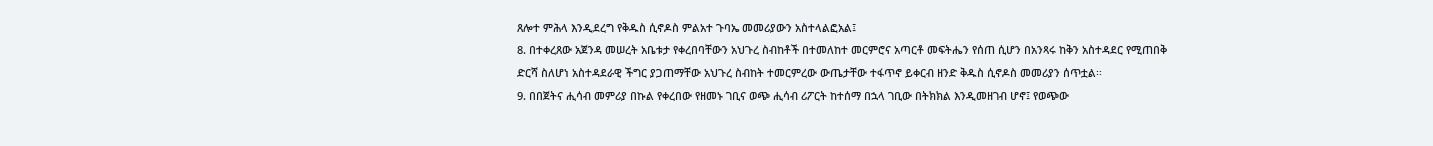ጸሎተ ምሕላ እንዲደረግ የቅዱስ ሲኖዶስ ምልአተ ጉባኤ መመሪያውን አስተላልፎአል፤
8. በተቀረጸው አጀንዳ መሠረት አቤቱታ የቀረበባቸውን አህጉረ ስብከቶች በተመለከተ መርምሮና አጣርቶ መፍትሔን የሰጠ ሲሆን በአንጻሩ ከቅን አስተዳደር የሚጠበቅ ድርሻ ስለሆነ አስተዳደራዊ ችግር ያጋጠማቸው አህጉረ ስብከት ተመርምረው ውጤታቸው ተፋጥኖ ይቀርብ ዘንድ ቅዱስ ሲኖዶስ መመሪያን ሰጥቷል፡፡
9. በበጀትና ሒሳብ መምሪያ በኩል የቀረበው የዘመኑ ገቢና ወጭ ሒሳብ ሪፖርት ከተሰማ በኋላ ገቢው በትክክል እንዲመዘገብ ሆኖ፤ የወጭው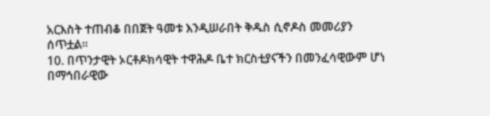አርእስት ተጠብቆ በበጀት ዓመቱ እንዲሠራበት ቅዱስ ሲኖዶስ መመሪያን ሰጥቷል፡፡
10. በጥንታዊት ኦርቶዶክሳዊት ተዋሕዶ ቤተ ክርስቲያናችን በመንፈሳዊውም ሆነ በማኅበራዊው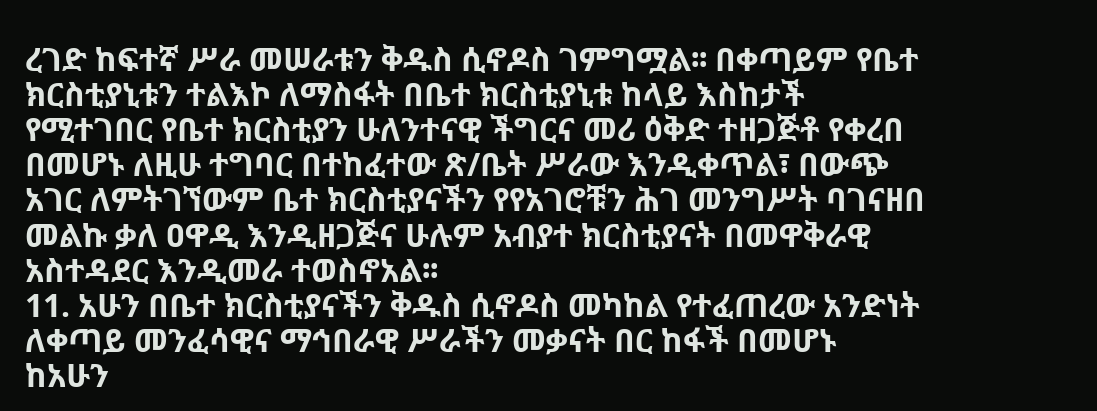ረገድ ከፍተኛ ሥራ መሠራቱን ቅዱስ ሲኖዶስ ገምግሟል፡፡ በቀጣይም የቤተ ክርስቲያኒቱን ተልእኮ ለማስፋት በቤተ ክርስቲያኒቱ ከላይ እስከታች የሚተገበር የቤተ ክርስቲያን ሁለንተናዊ ችግርና መሪ ዕቅድ ተዘጋጅቶ የቀረበ በመሆኑ ለዚሁ ተግባር በተከፈተው ጽ/ቤት ሥራው እንዲቀጥል፣ በውጭ አገር ለምትገኘውም ቤተ ክርስቲያናችን የየአገሮቹን ሕገ መንግሥት ባገናዘበ መልኩ ቃለ ዐዋዲ እንዲዘጋጅና ሁሉም አብያተ ክርስቲያናት በመዋቅራዊ አስተዳደር እንዲመራ ተወስኖአል፡፡
11. አሁን በቤተ ክርስቲያናችን ቅዱስ ሲኖዶስ መካከል የተፈጠረው አንድነት ለቀጣይ መንፈሳዊና ማኅበራዊ ሥራችን መቃናት በር ከፋች በመሆኑ ከአሁን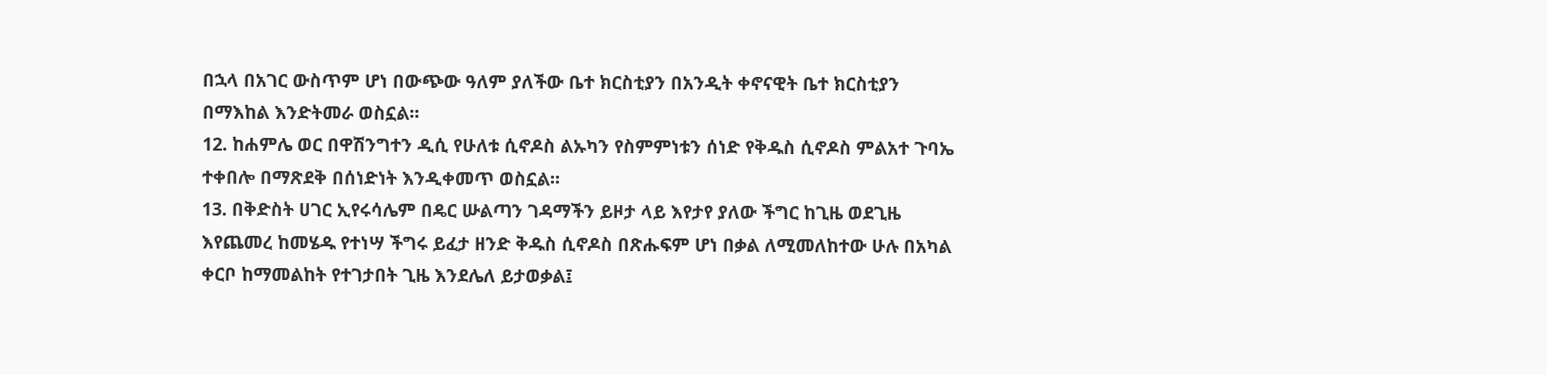በኋላ በአገር ውስጥም ሆነ በውጭው ዓለም ያለችው ቤተ ክርስቲያን በአንዲት ቀኖናዊት ቤተ ክርስቲያን በማእከል እንድትመራ ወስኗል፡፡
12. ከሐምሌ ወር በዋሽንግተን ዲሲ የሁለቱ ሲኖዶስ ልኡካን የስምምነቱን ሰነድ የቅዱስ ሲኖዶስ ምልአተ ጉባኤ ተቀበሎ በማጽደቅ በሰነድነት እንዲቀመጥ ወስኗል፡፡
13. በቅድስት ሀገር ኢየሩሳሌም በዴር ሡልጣን ገዳማችን ይዞታ ላይ እየታየ ያለው ችግር ከጊዜ ወደጊዜ እየጨመረ ከመሄዱ የተነሣ ችግሩ ይፈታ ዘንድ ቅዱስ ሲኖዶስ በጽሑፍም ሆነ በቃል ለሚመለከተው ሁሉ በአካል ቀርቦ ከማመልከት የተገታበት ጊዜ እንደሌለ ይታወቃል፤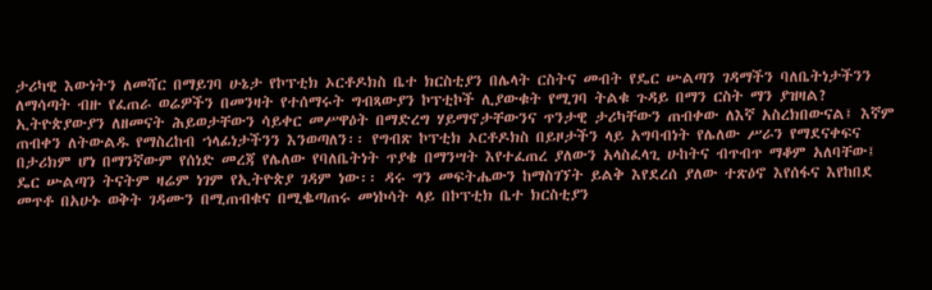ታሪካዊ እውነትን ለመሻር በማይገባ ሁኔታ የኮፕቲክ ኦርቶዶክስ ቤተ ክርስቲያን በሌላት ርስትና መብት የዴር ሡልጣን ገዳማችን ባለቤትነታችንን ለማሳጣት ብዙ የፈጠራ ወሬዎችን በመንዛት የተሰማሩት ግብጻውያን ኮፕቲኮች ሊያውቁት የሚገባ ትልቁ ጉዳይ በማን ርስት ማን ያዝዛል? ኢትዮጵያውያን ለዘመናት ሕይወታቸውን ሳይቀር መሥዋዕት በማድረግ ሃይማኖታቸውንና ጥንታዊ ታሪካቸውን ጠብቀው ለእኛ አስረክበውናል፤ እኛም ጠብቀን ለትውልዱ የማስረከብ ኀላፊነታችንን እንወጣለን፡፡ የግብጽ ኮፕቲክ ኦርቶዶክስ በይዞታችን ላይ አግባብነት የሌለው ሥራን የማደናቀፍና በታሪክም ሆነ በማንኛውም የሰነድ መረጃ የሌለው የባለቤትነት ጥያቄ በማንሣት እየተፈጠረ ያለውን አላስፈላጊ ሁከትና ብጥብጥ ማቆም አለባቸው፤ ዴር ሡልጣን ትናትም ዛሬም ነገም የኢትዮጵያ ገዳም ነው፡፡ ዳሩ ግን መፍትሔውን ከማስገኘት ይልቅ እየደረሰ ያለው ተጽዕኖ እየሰፋና እየከበደ መጥቶ በአሁኑ ወቅት ገዳሙን በሚጠብቁና በሚቈጣጠሩ መነኮሳት ላይ በኮፕቲክ ቤተ ክርስቲያን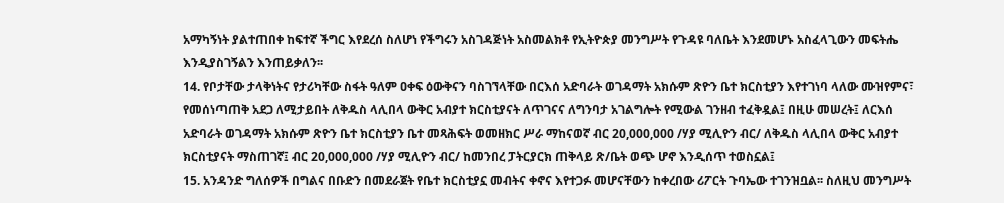አማካኝነት ያልተጠበቀ ከፍተኛ ችግር እየደረሰ ስለሆነ የችግሩን አስገዳጅነት አስመልክቶ የኢትዮጵያ መንግሥት የጉዳዩ ባለቤት እንደመሆኑ አስፈላጊውን መፍትሔ እንዲያስገኝልን እንጠይቃለን፡፡
14. የቦታቸው ታላቅነትና የታሪካቸው ስፋት ዓለም ዐቀፍ ዕውቅናን ባስገኘላቸው በርእሰ አድባራት ወገዳማት አክሱም ጽዮን ቤተ ክርስቲያን እየተገነባ ላለው ሙዝየምና፣ የመሰነጣጠቅ አደጋ ለሚታይበት ለቅዱስ ላሊበላ ውቅር አብያተ ክርስቲያናት ለጥገናና ለግንባታ አገልግሎት የሚውል ገንዘብ ተፈቅዷል፤ በዚሁ መሠረት፤ ለርእሰ አድባራት ወገዳማት አክሱም ጽዮን ቤተ ክርስቲያን ቤተ መጻሕፍት ወመዘክር ሥራ ማከናወኛ ብር 20,000,000 /ሃያ ሚሊዮን ብር/ ለቅዱስ ላሊበላ ውቅር አብያተ ክርስቲያናት ማስጠገኛ፤ ብር 20,000,000 /ሃያ ሚሊዮን ብር/ ከመንበረ ፓትርያርክ ጠቅላይ ጽ/ቤት ወጭ ሆኖ እንዲሰጥ ተወስኗል፤
15. አንዳንድ ግለሰዎች በግልና በቡድን በመደራጀት የቤተ ክርስቲያኗ መብትና ቀኖና እየተጋፉ መሆናቸውን ከቀረበው ሪፖርት ጉባኤው ተገንዝቧል፡፡ ስለዚህ መንግሥት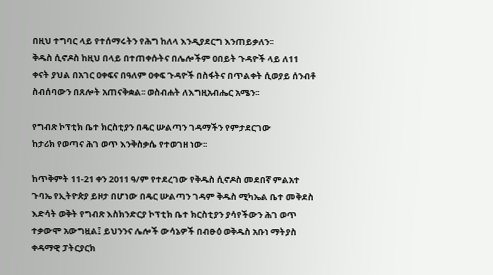በዚህ ተግባር ላይ የተሰማሩትን የሕግ ከለላ እንዲያደርግ እንጠይቃለን፡፡
ቅዱስ ሲኖዶስ ከዚህ በላይ በተጠቀሱትና በሌሎችም ዐበይት ጉዳዮች ላይ ለ11 ቀናት ያህል በአገር ዐቀፍና በዓለም ዐቀፍ ጉዳዮች በስፋትና በጥልቀት ሲወያይ ሰንብቶ ስብሰባውን በጸሎት አጠናቅቋል፡፡ ወስብሐት ለእግዚአብሔር አሜን፡፡

የግብጽ ኮፕቲክ ቤተ ክርስቲያን በዴር ሡልጣን ገዳማችን የምታደርገው
ከታሪክ የወጣና ሕገ ወጥ እንቅስቃሴ የተወገዘ ነው፡፡

ከጥቅምት 11-21 ቀን 2011 ዓ/ም የተደረገው የቅዱስ ሲኖዶስ መደበኛ ምልአተ ጉባኤ የኢትዮጵያ ይዞታ በሆነው በዴር ሡልጣን ገዳም ቅዱስ ሚካኤል ቤተ መቅደስ እድሳት ወቅት የግብጽ እስክንድርያ ኮፕቲክ ቤተ ክርስቲያን ያሳየችውን ሕገ ወጥ ተቃውሞ አውግዟል፤ ይህንንና ሌሎች ውሳኔዎች በብፁዕ ወቅዱስ አቡነ ማትያስ ቀዳማዊ ፓትርያርክ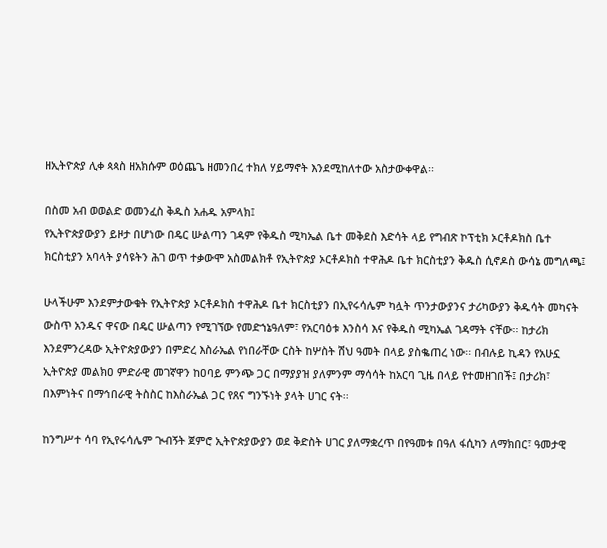ዘኢትዮጵያ ሊቀ ጳጳስ ዘአክሱም ወዕጨጌ ዘመንበረ ተክለ ሃይማኖት እንደሚከለተው አስታውቀዋል፡፡

በስመ አብ ወወልድ ወመንፈስ ቅዱስ አሐዱ አምላክ፤
የኢትዮጵያውያን ይዞታ በሆነው በዴር ሡልጣን ገዳም የቅዱስ ሚካኤል ቤተ መቅደስ እድሳት ላይ የግብጽ ኮፕቲክ ኦርቶዶክስ ቤተ ክርስቲያን አባላት ያሳዩትን ሕገ ወጥ ተቃውሞ አስመልክቶ የኢትዮጵያ ኦርቶዶክስ ተዋሕዶ ቤተ ክርስቲያን ቅዱስ ሲኖዶስ ውሳኔ መግለጫ፤

ሁላችሁም እንደምታውቁት የኢትዮጵያ ኦርቶዶክስ ተዋሕዶ ቤተ ክርስቲያን በኢየሩሳሌም ካሏት ጥንታውያንና ታሪካውያን ቅዱሳት መካናት ውስጥ አንዱና ዋናው በዴር ሡልጣን የሚገኘው የመድኀኔዓለም፣ የአርባዕቱ እንስሳ እና የቅዱስ ሚካኤል ገዳማት ናቸው፡፡ ከታሪክ እንደምንረዳው ኢትዮጵያውያን በምድረ እስራኤል የነበራቸው ርስት ከሦስት ሽህ ዓመት በላይ ያስቈጠረ ነው፡፡ በብሉይ ኪዳን የአሁኗ ኢትዮጵያ መልክዐ ምድራዊ መገኛዋን ከዐባይ ምንጭ ጋር በማያያዝ ያለምንም ማሳሳት ከአርባ ጊዜ በላይ የተመዘገበች፤ በታሪክ፣ በእምነትና በማኅበራዊ ትስስር ከእስራኤል ጋር የጸና ግንኙነት ያላት ሀገር ናት፡፡

ከንግሥተ ሳባ የኢየሩሳሌም ጒብኝት ጀምሮ ኢትዮጵያውያን ወደ ቅድስት ሀገር ያለማቋረጥ በየዓመቱ በዓለ ፋሲካን ለማክበር፣ ዓመታዊ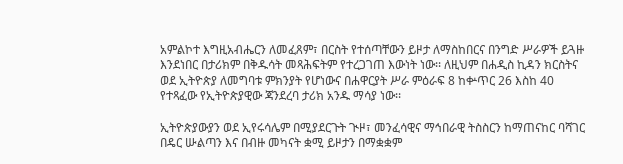አምልኮተ እግዚአብሔርን ለመፈጸም፣ በርስት የተሰጣቸውን ይዞታ ለማስከበርና በንግድ ሥራዎች ይጓዙ እንደነበር በታሪክም በቅዱሳት መጻሕፍትም የተረጋገጠ እውነት ነው፡፡ ለዚህም በሐዲስ ኪዳን ክርስትና ወደ ኢትዮጵያ ለመግባቱ ምክንያት የሆነውና በሐዋርያት ሥራ ምዕራፍ 8 ከቍጥር 26 እስከ 40 የተጻፈው የኢትዮጵያዊው ጃንደረባ ታሪክ አንዱ ማሳያ ነው፡፡

ኢትዮጵያውያን ወደ ኢየሩሳሌም በሚያደርጉት ጒዞ፣ መንፈሳዊና ማኅበራዊ ትስስርን ከማጠናከር ባሻገር በዴር ሡልጣን እና በብዙ መካናት ቋሚ ይዞታን በማቋቋም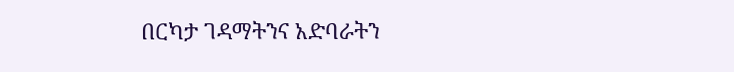በርካታ ገዳማትንና አድባራትን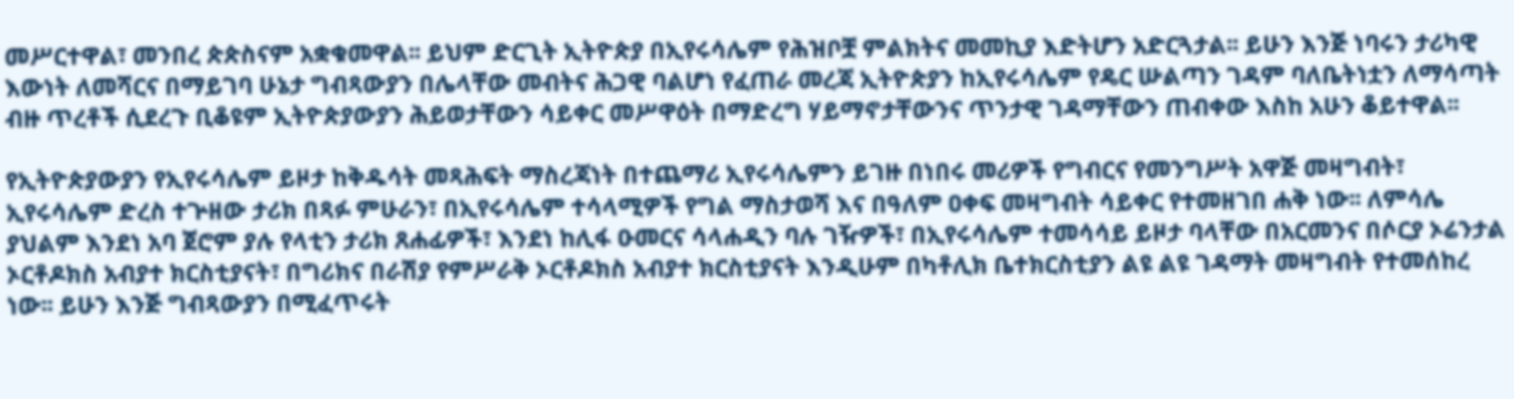መሥርተዋል፣ መንበረ ጵጵስናም አቋቁመዋል፡፡ ይህም ድርጊት ኢትዮጵያ በኢየሩሳሌም የሕዝቦቿ ምልክትና መመኪያ እድትሆን አድርጓታል፡፡ ይሁን እንጅ ነባሩን ታሪካዊ እውነት ለመሻርና በማይገባ ሁኔታ ግብጻውያን በሌላቸው መብትና ሕጋዊ ባልሆነ የፈጠራ መረጃ ኢትዮጵያን ከኢየሩሳሌም የዴር ሡልጣን ገዳም ባለቤትነቷን ለማሳጣት ብዙ ጥረቶች ሲደረጉ ቢቆዩም ኢትዮጵያውያን ሕይወታቸውን ሳይቀር መሥዋዕት በማድረግ ሃይማኖታቸውንና ጥንታዊ ገዳማቸውን ጠብቀው እስከ አሁን ቆይተዋል፡፡

የኢትዮጵያውያን የኢየሩሳሌም ይዞታ ከቅዱሳት መጻሕፍት ማስረጃነት በተጨማሪ ኢየሩሳሌምን ይገዙ በነበሩ መሪዎች የግብርና የመንግሥት አዋጅ መዛግብት፣ ኢየሩሳሌም ድረስ ተጕዘው ታሪክ በጻፉ ምሁራን፣ በኢየሩሳሌም ተሳላሚዎች የግል ማስታወሻ እና በዓለም ዐቀፍ መዛግብት ሳይቀር የተመዘገበ ሐቅ ነው፡፡ ለምሳሌ ያህልም እንደነ አባ ጀሮም ያሉ የላቲን ታሪክ ጸሐፊዎች፣ እንደነ ከሊፋ ዑመርና ሳላሐዲን ባሉ ገዥዎች፣ በኢየሩሳሌም ተመሳሳይ ይዞታ ባላቸው በአርመንና በሶርያ ኦሬንታል ኦርቶዶክስ አብያተ ክርስቲያናት፣ በግሪክና በራሽያ የምሥራቅ ኦርቶዶክስ አብያተ ክርስቲያናት እንዲሁም በካቶሊክ ቤተክርስቲያን ልዩ ልዩ ገዳማት መዛግብት የተመሰከረ ነው፡፡ ይሁን እንጅ ግብጻውያን በሚፈጥሩት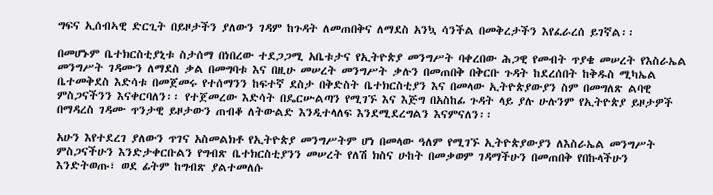ግፍና ኢሰብኣዊ ድርጊት በይዞታችን ያለውን ገዳም ከጉዳት ለመጠበቅና ለማደስ አንኳ ሳንችል በመቅረታችን እየፈራረሰ ይገኛል፡፡

በመሆኑም ቤተክርስቲያኒቱ ስታሰማ በነበረው ተደጋጋሚ አቤቱታና የኢትዮጵያ መንግሥት ባቀረበው ሕጋዊ የመብት ጥያቄ መሠረት የእስራኤል መንግሥት ገዳሙን ለማደስ ቃል በመግባቱ እና በዚሁ መሠረት መንግሥት ቃሉን በመጠበቅ በቅርቡ ጉዳት ከደረሰበት ከቅዱስ ሚካኤል ቤተመቅደስ እድሳቱ በመጀመሩ የተሰማንን ከፍተኛ ደስታ በቅድስት ቤተክርስቲያን እና በመላው ኢትዮጵያውያን ስም በመግለጽ ልባዊ ምስጋናችንን እናቀርባለን፡፡ የተጀመረው እድሳት በዴርሡልጣን የሚገኙ እና እጅግ በአስከፊ ጉዳት ላይ ያሉ ሁሉንም የኢትዮጵያ ይዞታዎች በማዳረስ ገዳሙ ጥንታዊ ይዞታውን ጠብቆ ለትውልድ እንዲተላለፍ እንደሚደረግልን እናምናለን፡፡

አሁን እየተደረገ ያለውን ጥገና አስመልክቶ የኢትዮጵያ መንግሥትም ሆነ በመላው ዓለም የሚገኙ ኢትዮጵያውያን ለእስራኤል መንግሥት ምስጋናችሁን እንድታቀርቡልን የግብጽ ቤተክርስቲያንን መሠረት የለሽ ክስና ሁከት በመቃወም ገዳማችሁን በመጠበቅ የበኩላችሁን እንድትወጡ፣ ወደ ፊትም ከግብጽ ያልተመለሱ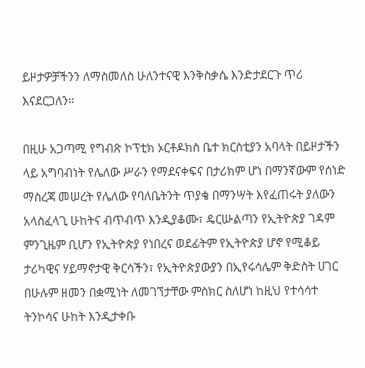ይዞታዎቻችንን ለማስመለስ ሁለንተናዊ እንቅስቃሴ እንድታደርጉ ጥሪ እናደርጋለን፡፡

በዚሁ አጋጣሚ የግብጽ ኮፕቲክ ኦርቶዶክስ ቤተ ክርስቲያን አባላት በይዞታችን ላይ አግባብነት የሌለው ሥራን የማደናቀፍና በታሪክም ሆነ በማንኛውም የሰነድ ማስረጃ መሠረት የሌለው የባለቤትንት ጥያቄ በማንሣት እየፈጠሩት ያለውን አላስፈላጊ ሁከትና ብጥብጥ እንዲያቆሙ፣ ዴርሡልጣን የኢትዮጵያ ገዳም ምንጊዜም ቢሆን የኢትዮጵያ የነበረና ወደፊትም የኢትዮጵያ ሆኖ የሚቆይ ታሪካዊና ሃይማኖታዊ ቅርሳችን፣ የኢትዮጵያውያን በኢየሩሳሌም ቅድስት ሀገር በሁሉም ዘመን በቋሚነት ለመገኘታቸው ምስክር ስለሆነ ከዚህ የተሳሳተ ትንኮሳና ሁከት እንዲታቀቡ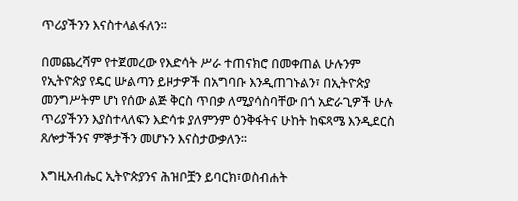ጥሪያችንን እናስተላልፋለን፡፡

በመጨረሻም የተጀመረው የእድሳት ሥራ ተጠናክሮ በመቀጠል ሁሉንም የኢትዮጵያ የዴር ሡልጣን ይዞታዎች በአግባቡ እንዲጠገኑልን፣ በኢትዮጵያ መንግሥትም ሆነ የሰው ልጅ ቅርስ ጥበቃ ለሚያሳስባቸው በጎ አድራጊዎች ሁሉ ጥሪያችንን እያስተላለፍን እድሳቱ ያለምንም ዕንቅፋትና ሁከት ከፍጻሜ እንዲደርስ ጸሎታችንና ምኞታችን መሆኑን እናስታውቃለን፡፡

እግዚአብሔር ኢትዮጵያንና ሕዝቦቿን ይባርክ፣ወስብሐት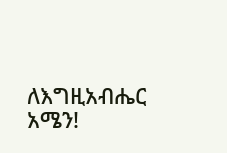ለእግዚአብሔር አሜን!